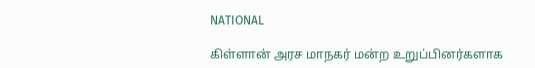NATIONAL

கிள்ளான் அரச மாநகர் மன்ற உறுப்பினர்களாக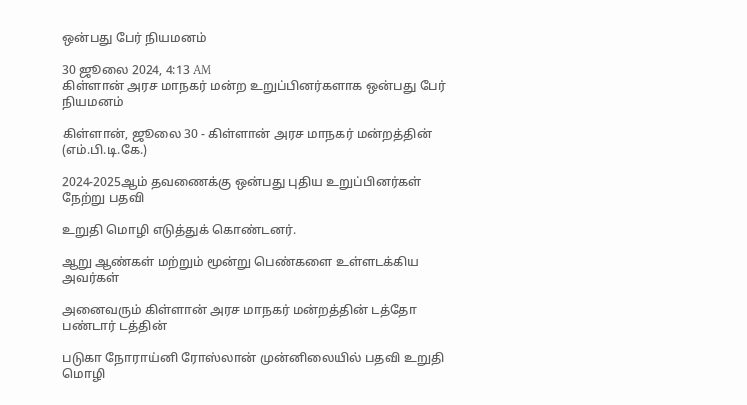ஒன்பது பேர் நியமனம்

30 ஜூலை 2024, 4:13 AM
கிள்ளான் அரச மாநகர் மன்ற உறுப்பினர்களாக ஒன்பது பேர் நியமனம்

கிள்ளான், ஜூலை 30 - கிள்ளான் அரச மாநகர் மன்றத்தின் (எம்.பி.டி.கே.)

2024-2025ஆம் தவணைக்கு ஒன்பது புதிய உறுப்பினர்கள் நேற்று பதவி

உறுதி மொழி எடுத்துக் கொண்டனர்.

ஆறு ஆண்கள் மற்றும் மூன்று பெண்களை உள்ளடக்கிய அவர்கள்

அனைவரும் கிள்ளான் அரச மாநகர் மன்றத்தின் டத்தோ பண்டார் டத்தின்

படுகா நோராய்னி ரோஸ்லான் முன்னிலையில் பதவி உறுதி மொழி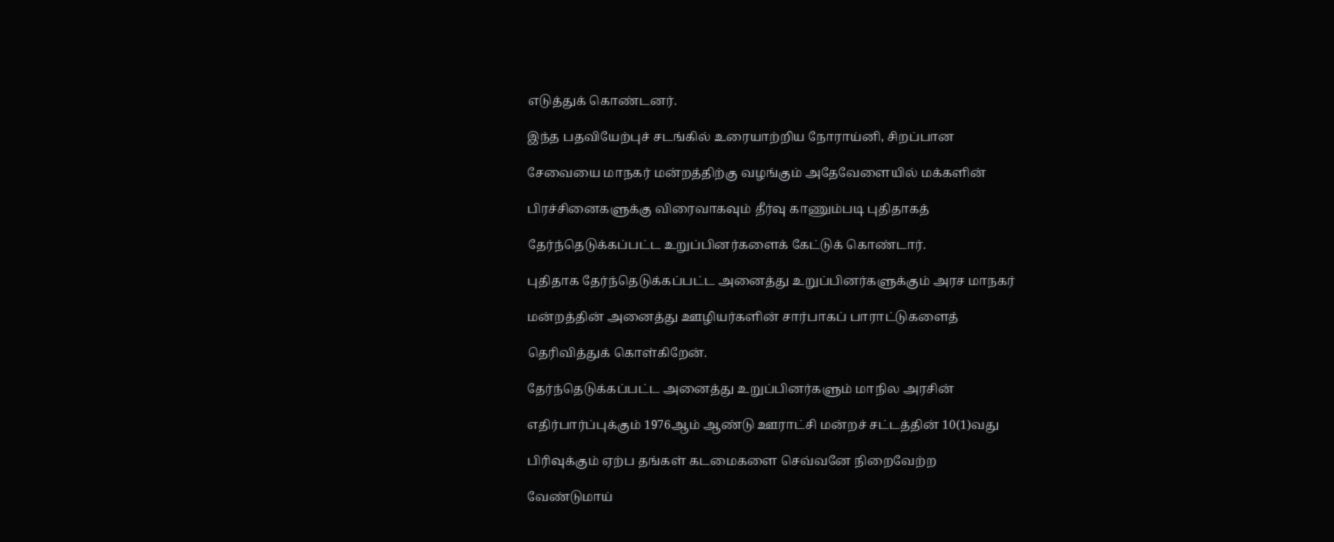எடுத்துக் கொண்டனர்.

இந்த பதவியேற்புச் சடங்கில் உரையாற்றிய நோராய்னி, சிறப்பான

சேவையை மாநகர் மன்றத்திற்கு வழங்கும் அதேவேளையில் மக்களின்

பிரச்சினைகளுக்கு விரைவாகவும் தீர்வு காணும்படி புதிதாகத்

தேர்ந்தெடுக்கப்பட்ட உறுப்பினர்களைக் கேட்டுக் கொண்டார்.

புதிதாக தேர்ந்தெடுக்கப்பட்ட அனைத்து உறுப்பினர்களுக்கும் அரச மாநகர்

மன்றத்தின் அனைத்து ஊழியர்களின் சார்பாகப் பாராட்டுகளைத்

தெரிவித்துக் கொள்கிறேன்.

தேர்ந்தெடுக்கப்பட்ட அனைத்து உறுப்பினர்களும் மாநில அரசின்

எதிர்பார்ப்புக்கும் 1976ஆம் ஆண்டு ஊராட்சி மன்றச் சட்டத்தின் 10(1)வது

பிரிவுக்கும் ஏற்ப தங்கள் கடமைகளை செவ்வனே நிறைவேற்ற

வேண்டுமாய்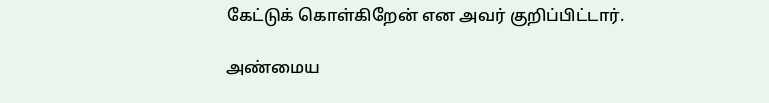கேட்டுக் கொள்கிறேன் என அவர் குறிப்பிட்டார்.

அண்மைய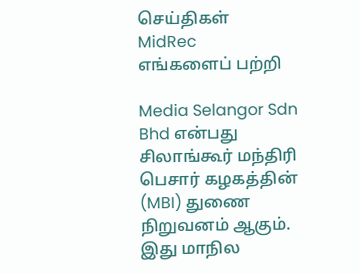செய்திகள்
MidRec
எங்களைப் பற்றி

Media Selangor Sdn Bhd என்பது சிலாங்கூர் மந்திரி பெசார் கழகத்தின் (MBI) துணை நிறுவனம் ஆகும். இது மாநில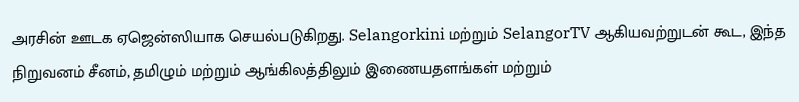அரசின் ஊடக ஏஜென்ஸியாக செயல்படுகிறது. Selangorkini மற்றும் SelangorTV ஆகியவற்றுடன் கூட, இந்த நிறுவனம் சீனம், தமிழும் மற்றும் ஆங்கிலத்திலும் இணையதளங்கள் மற்றும்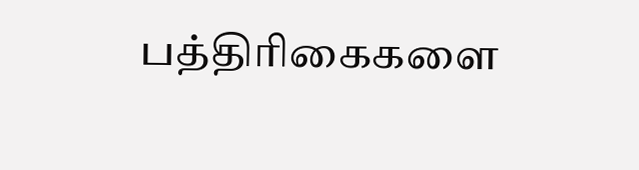பத்திரிகைகளை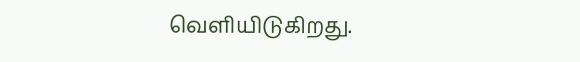வெளியிடுகிறது.